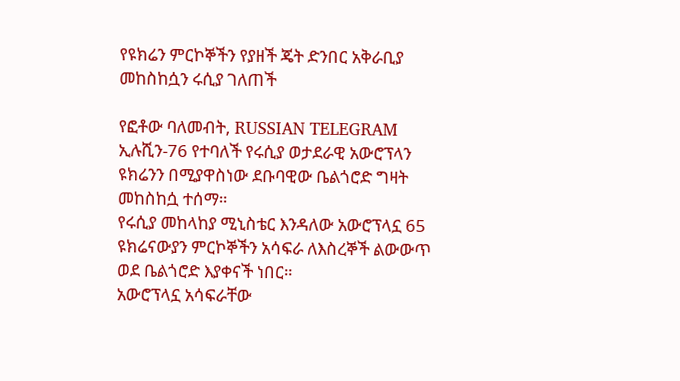የዩክሬን ምርኮኞችን የያዘች ጄት ድንበር አቅራቢያ መከስከሷን ሩሲያ ገለጠች

የፎቶው ባለመብት, RUSSIAN TELEGRAM
ኢሉሺን-76 የተባለች የሩሲያ ወታደራዊ አውሮፕላን ዩክሬንን በሚያዋስነው ደቡባዊው ቤልጎሮድ ግዛት መከስከሷ ተሰማ።
የሩሲያ መከላከያ ሚኒስቴር እንዳለው አውሮፕላኗ 65 ዩክሬናውያን ምርኮኞችን አሳፍራ ለእስረኞች ልውውጥ ወደ ቤልጎሮድ እያቀናች ነበር።
አውሮፕላኗ አሳፍራቸው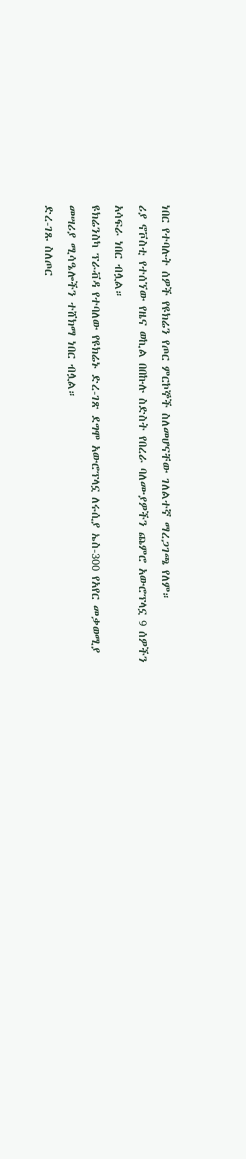ነበር የተባሉት ሰዎች የዩክሬን የጦር ምርኮኞች ስለመሆናቸው ገለልተኛ ማረጋገጫ የለም።
ሪያ ኖቮስቲ የተሰኘው የዜና ወኪል በበኩሉ ስድስት የበረራ ባለሙያዎችን ጨምሮ አውሮፕላኗ 9 ሰዎችን አሳፍራ ነበር ብሏል።
ዩክሬንስካ ፕራቭዳ የተባለው የዩክሬኑ ድረ-ገጽ ደግሞ አውሮፕላኗ ለሩሲያ ኤስ-300 የአየር መቃወሚያ መሣሪያ ሚሳዔሎችን ተሸክማ ነበር ብሏል።
ድረ-ገጹ ስለጦር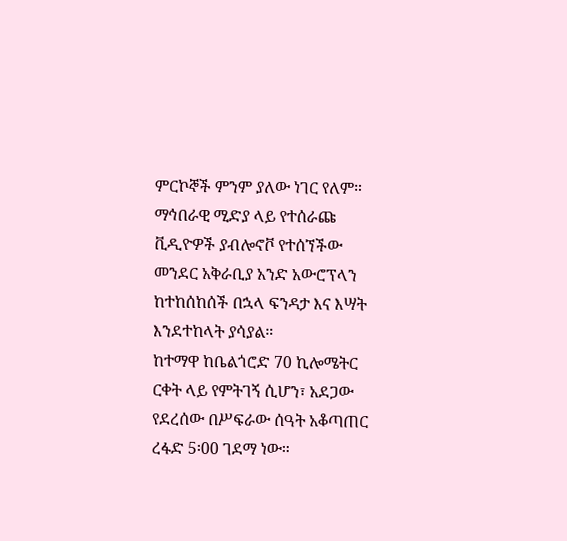ምርኮኞች ምንም ያለው ነገር የለም።
ማኅበራዊ ሚድያ ላይ የተሰራጩ ቪዲዮዎች ያብሎኖቮ የተሰኘችው መንደር አቅራቢያ አንድ አውሮፕላን ከተከሰከሰች በኋላ ፍንዳታ እና እሣት እንደተከላት ያሳያል።
ከተማዋ ከቤልጎሮድ 70 ኪሎሜትር ርቀት ላይ የምትገኝ ሲሆን፣ አደጋው የደረሰው በሥፍራው ሰዓት አቆጣጠር ረፋድ 5፡00 ገደማ ነው።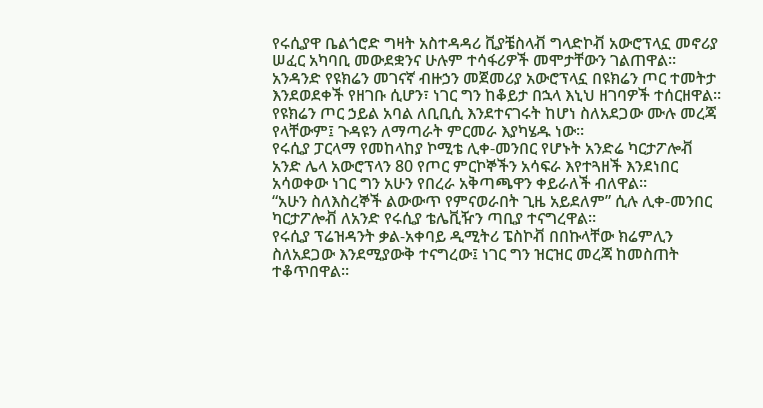የሩሲያዋ ቤልጎሮድ ግዛት አስተዳዳሪ ቪያቼስላቭ ግላድኮቭ አውሮፕላኗ መኖሪያ ሠፈር አካባቢ መውደቋንና ሁሉም ተሳፋሪዎች መሞታቸውን ገልጠዋል።
አንዳንድ የዩክሬን መገናኛ ብዙኃን መጀመሪያ አውሮፕላኗ በዩክሬን ጦር ተመትታ እንደወደቀች የዘገቡ ሲሆን፣ ነገር ግን ከቆይታ በኋላ እኒህ ዘገባዎች ተሰርዘዋል።
የዩክሬን ጦር ኃይል አባል ለቢቢሲ እንደተናገሩት ከሆነ ስለአደጋው ሙሉ መረጃ የላቸውም፤ ጉዳዩን ለማጣራት ምርመራ እያካሄዱ ነው።
የሩሲያ ፓርላማ የመከላከያ ኮሚቴ ሊቀ-መንበር የሆኑት አንድሬ ካርታፖሎቭ አንድ ሌላ አውሮፕላን 80 የጦር ምርኮኞችን አሳፍራ እየተጓዘች እንደነበር አሳወቀው ነገር ግን አሁን የበረራ አቅጣጫዋን ቀይራለች ብለዋል።
“አሁን ስለእስረኞች ልውውጥ የምናወራበት ጊዜ አይደለም” ሲሉ ሊቀ-መንበር ካርታፖሎቭ ለአንድ የሩሲያ ቴሌቪዥን ጣቢያ ተናግረዋል።
የሩሲያ ፕሬዝዳንት ቃል-አቀባይ ዲሚትሪ ፔስኮቭ በበኩላቸው ክሬምሊን ስለአደጋው እንደሚያውቅ ተናግረው፤ ነገር ግን ዝርዝር መረጃ ከመስጠት ተቆጥበዋል።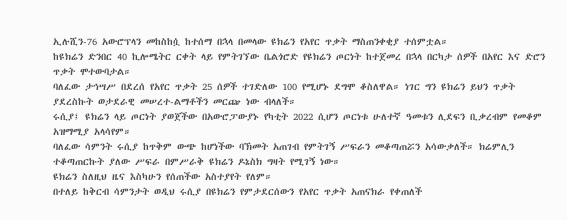ኢሉሺን-76 አውሮፕላን መከስከሷ ከተሰማ በኋላ በመላው ዩክሬን የአየር ጥቃት ማስጠንቀቂያ ተሰምቷል።
ከዩክሬን ድንበር 40 ኪሎሜትር ርቀት ላይ የምትገኘው ቤልጎሮድ የዩክሬን ጦርነት ከተጀመረ በኋላ በርካታ ሰዎች በአየር እና ድሮን ጥቃት ሞተውባታል።
ባለፈው ታኅሣሥ በደረሰ የአየር ጥቃት 25 ሰዎች ተገድለው 100 የሚሆኑ ደግሞ ቆስለዋል። ነገር ግን ዩክሬን ይህን ጥቃት ያደረስኩት ወታደራዊ መሠረተ-ልማቶችን መርጬ ነው ብላለች።
ሩሲያ፤ ዩክሬን ላይ ጦርነት ያወጀችው በአውሮፓውያኑ የካቲት 2022 ሲሆን ጦርነቱ ሁለተኛ ዓመቱን ሊደፍን ቢቃረብም የመቆም አዝማሚያ አላሳየም።
ባለፈው ሳምንት ሩሲያ ከጥቅም ውጭ ከሆነችው ባኽመት አጠገብ የምትገኝ ሥፍራን መቆጣጠሯን አሳውቃለች። ክሬምሊን ተቆጣጠርኩት ያለው ሥፍራ በምሥራቅ ዩክሬን ዶኔስክ ግዛት የሚገኝ ነው።
ዩክሬን ስለዚህ ዜና እስካሁን የሰጠችው አስተያየት የለም።
በተለይ ከቅርብ ሳምንታት ወዲህ ሩሲያ በዩክሬን የምታደርሰውን የአየር ጥቃት አጠናክራ የቀጠለች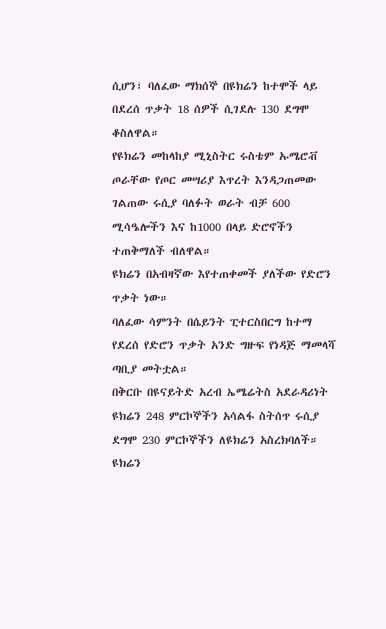ሲሆን፣ ባለፈው ማክሰኞ በዩክሬን ከተሞች ላይ በደረሰ ጥቃት 18 ሰዎች ሲገደሉ 130 ደግሞ ቆስለዋል።
የዩክሬን መከላከያ ሚኒስትር ሩስቴም ኡሜሮቭ ጦራቸው የጦር መሣሪያ እጥረት እንዳጋጠመው ገልጠው ሩሲያ ባለፉት ወራት ብቻ 600 ሚሳዔሎችን እና ከ1000 በላይ ድሮኖችን ተጠቅማለች ብለዋል።
ዩክሬን በአብዛኛው እየተጠቀመች ያለችው የድሮን ጥቃት ነው።
ባለፈው ሳምንት በሴይንት ፒተርስበርግ ከተማ የደረሰ የድሮን ጥቃት አንድ ግዙፍ የነዳጅ ማመላሻ ጣቢያ መትቷል።
በቅርቡ በዩናይትድ አረብ ኤሜሬትስ አደራዳሪነት ዩክሬን 248 ምርኮኞችን አሳልፋ ስትሰጥ ሩሲያ ደግሞ 230 ምርኮኞችን ለዩክሬን አስረክባለች።
ዩክሬን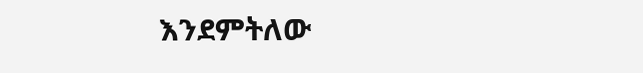እንደምትለው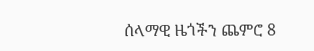ሰላማዊ ዜጎችን ጨምሮ 8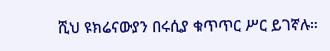ሺህ ዩክሬናውያን በሩሲያ ቁጥጥር ሥር ይገኛሉ።